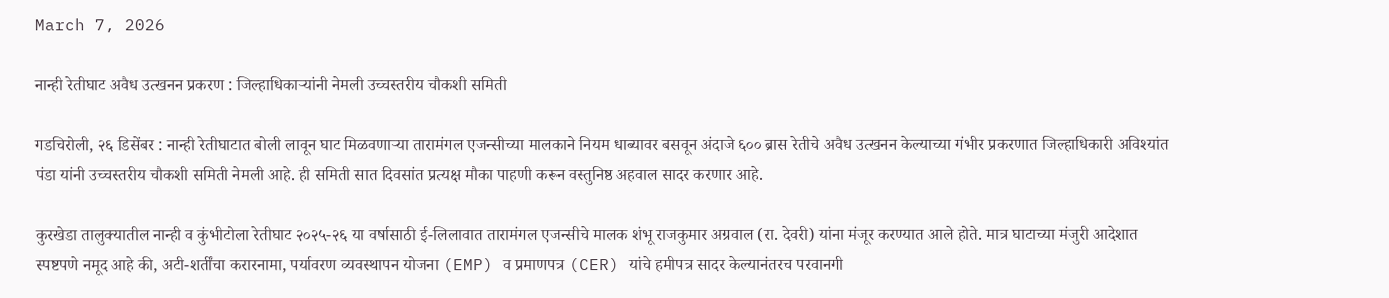March 7, 2026

नान्ही रेतीघाट अवैध उत्खनन प्रकरण : जिल्हाधिकाऱ्यांनी नेमली उच्चस्तरीय चौकशी समिती

गडचिरोली, २६ डिसेंबर : नान्ही रेतीघाटात बोली लावून घाट मिळवणाऱ्या तारामंगल एजन्सीच्या मालकाने नियम धाब्यावर बसवून अंदाजे ६०० ब्रास रेतीचे अवैध उत्खनन केल्याच्या गंभीर प्रकरणात जिल्हाधिकारी अविश्यांत पंडा यांनी उच्चस्तरीय चौकशी समिती नेमली आहे. ही समिती सात दिवसांत प्रत्यक्ष मौका पाहणी करून वस्तुनिष्ठ अहवाल सादर करणार आहे.

कुरखेडा तालुक्यातील नान्ही व कुंभीटोला रेतीघाट २०२५-२६ या वर्षासाठी ई-लिलावात तारामंगल एजन्सीचे मालक शंभू राजकुमार अग्रवाल (रा. देवरी) यांना मंजूर करण्यात आले होते. मात्र घाटाच्या मंजुरी आदेशात स्पष्टपणे नमूद आहे की, अटी-शर्तींचा करारनामा, पर्यावरण व्यवस्थापन योजना (EMP) व प्रमाणपत्र (CER) यांचे हमीपत्र सादर केल्यानंतरच परवानगी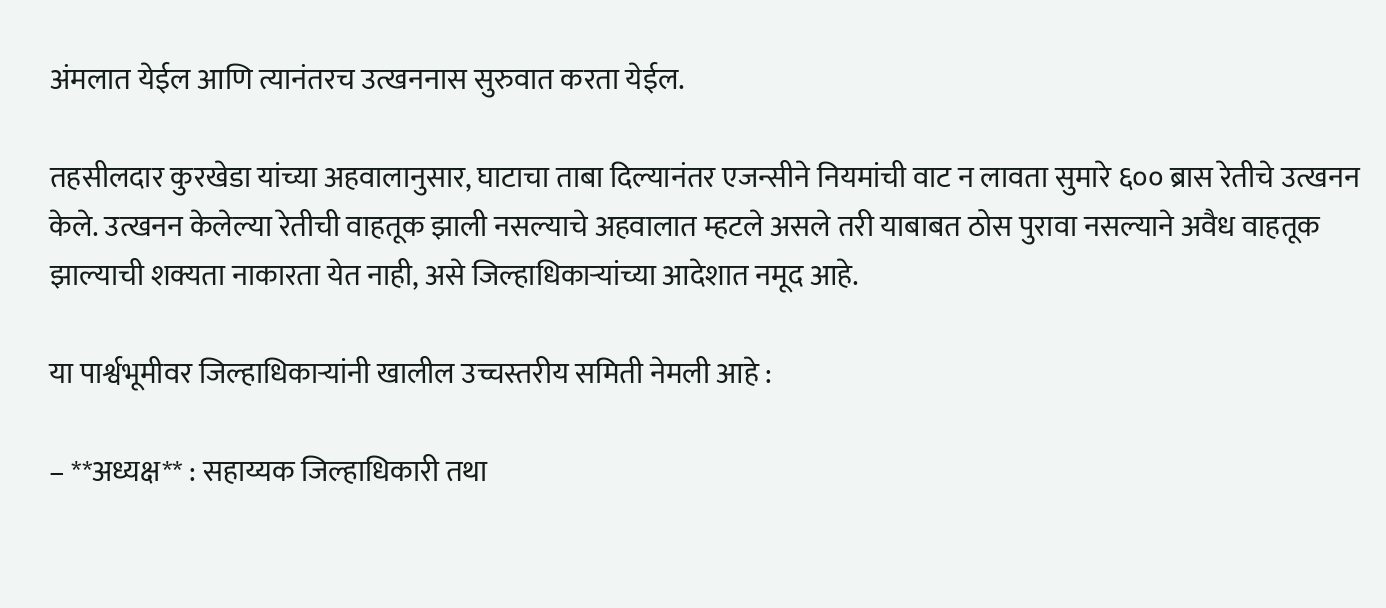अंमलात येईल आणि त्यानंतरच उत्खननास सुरुवात करता येईल.

तहसीलदार कुरखेडा यांच्या अहवालानुसार, घाटाचा ताबा दिल्यानंतर एजन्सीने नियमांची वाट न लावता सुमारे ६०० ब्रास रेतीचे उत्खनन केले. उत्खनन केलेल्या रेतीची वाहतूक झाली नसल्याचे अहवालात म्हटले असले तरी याबाबत ठोस पुरावा नसल्याने अवैध वाहतूक झाल्याची शक्यता नाकारता येत नाही, असे जिल्हाधिकाऱ्यांच्या आदेशात नमूद आहे.

या पार्श्वभूमीवर जिल्हाधिकाऱ्यांनी खालील उच्चस्तरीय समिती नेमली आहे :

– **अध्यक्ष** : सहाय्यक जिल्हाधिकारी तथा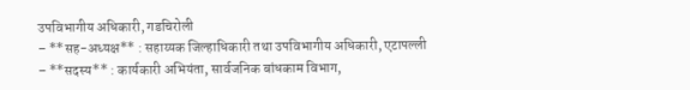उपविभागीय अधिकारी, गडचिरोली
– **सह-अध्यक्ष** : सहाय्यक जिल्हाधिकारी तथा उपविभागीय अधिकारी, एटापल्ली
– **सदस्य** : कार्यकारी अभियंता, सार्वजनिक बांधकाम विभाग,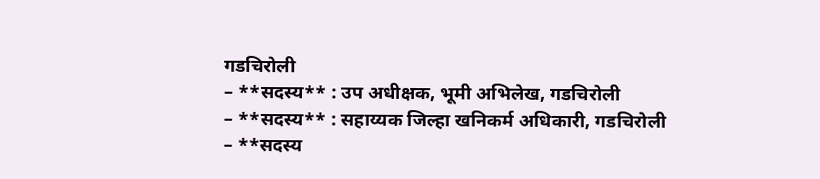गडचिरोली
– **सदस्य** : उप अधीक्षक, भूमी अभिलेख, गडचिरोली
– **सदस्य** : सहाय्यक जिल्हा खनिकर्म अधिकारी, गडचिरोली
– **सदस्य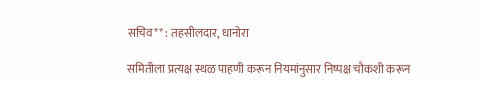सचिव** : तहसीलदार, धानोरा

समितीला प्रत्यक्ष स्थळ पाहणी करून नियमांनुसार निष्पक्ष चौकशी करून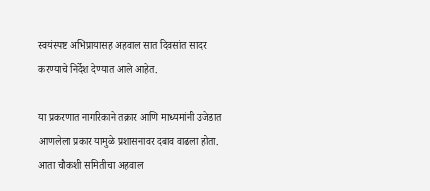स्वयंस्पष्ट अभिप्रायासह अहवाल सात दिवसांत सादर करण्याचे निर्देश देण्यात आले आहेत.

या प्रकरणात नागरिकाने तक्रार आणि माध्यमांनी उजेडात आणलेला प्रकार यामुळे प्रशासनावर दबाव वाढला होता. आता चौकशी समितीचा अहवाल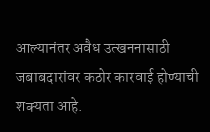आल्यानंतर अवैध उत्खननासाठी जबाबदारांवर कठोर कारवाई होण्याची शक्यता आहे.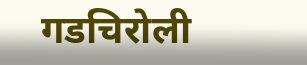गडचिरोली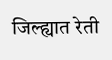जिल्ह्यात रेती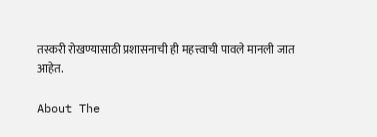तस्करी रोखण्यासाठी प्रशासनाची ही महत्त्वाची पावले मानली जात आहेत.

About The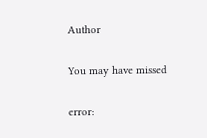Author

You may have missed

error: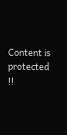Content is protected !!